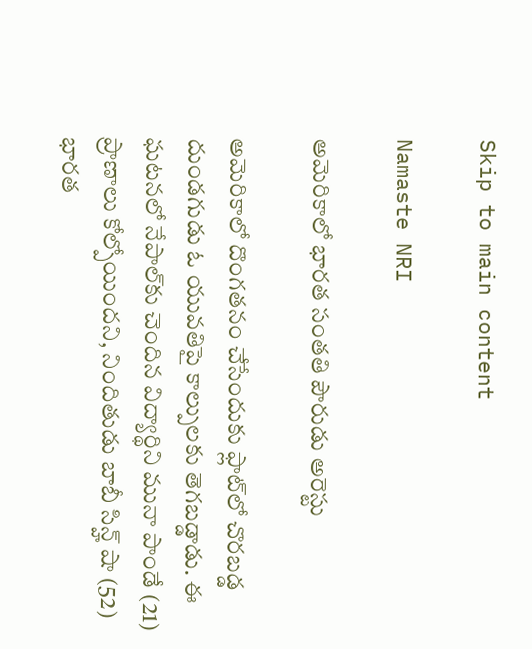Skip to main content

Namaste NRI

అమెరికాలో భారత సంతతి పౌరుడు అరెస్టు

అమెరికాలో దొంగతనం చేసేందుకు ఫ్లాట్‌లో చొరబడ్డ దుండగుడు ఓ యువతిపై కాల్పులకు తెగబడ్డాడు. ఈ ఘటనలో నేపాల్‌కు చెందిన విద్యార్థిని మునా పాండే (21) ప్రాణాలు కోల్పోయిందని, నిందితుడు బాబీ సిన్హ్‌ షా (52) భారత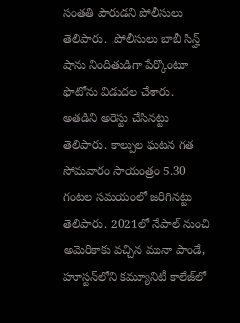సంతతి పౌరుడని పోలీసులు తెలిపారు.  పోలీసులు బాబీ సిన్హ్‌ షాను నిందితుడిగా పేర్కొంటూ ఫొటోను విడుదల చేశారు. అతడిని అరెస్టు చేసినట్టు తెలిపారు. కాల్పుల ఘటన గత సోమవారం సాయంత్రం 5.30 గంటల సమయంలో జరిగినట్టు తెలిపారు. 2021లో నేపాల్‌ నుంచి అమెరికాకు వచ్చిన మునా పాండే, హూస్టన్‌లోని కమ్యూనిటీ కాలేజ్‌లో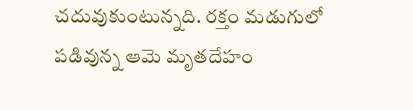చదువుకుంటున్నది. రక్తం మడుగులో పడివున్న ఆమె మృతదేహం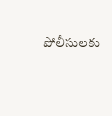పోలీసులకు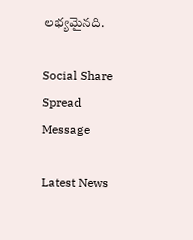లభ్యమైనది.

Social Share Spread Message

Latest News